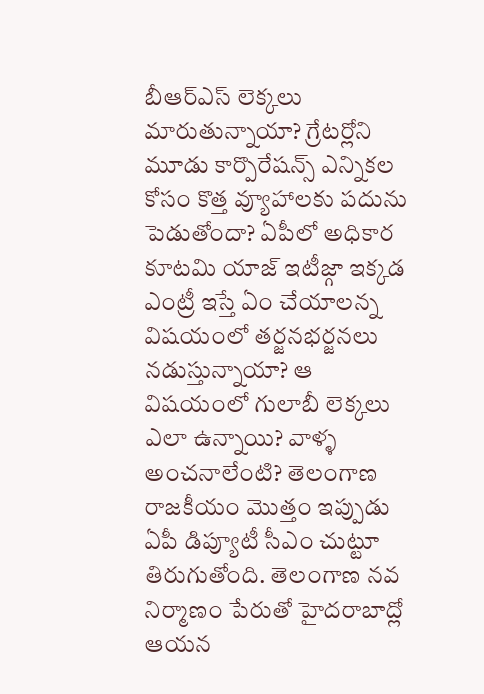బీఆర్ఎస్ లెక్కలు మారుతున్నాయా? గ్రేటర్లోని మూడు కార్పొరేషన్స్ ఎన్నికల కోసం కొత్త వ్యూహాలకు పదును పెడుతోందా? ఏపీలో అధికార కూటమి యాజ్ ఇటీజ్గా ఇక్కడ ఎంట్రీ ఇస్తే ఏం చేయాలన్న విషయంలో తర్జనభర్జనలు నడుస్తున్నాయా? ఆ విషయంలో గులాబీ లెక్కలు ఎలా ఉన్నాయి? వాళ్ళ అంచనాలేంటి? తెలంగాణ రాజకీయం మొత్తం ఇప్పుడు ఏపీ డిప్యూటీ సీఎం చుట్టూ తిరుగుతోంది. తెలంగాణ నవ నిర్మాణం పేరుతో హైదరాబాద్లో ఆయన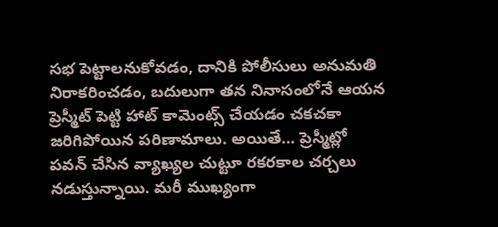సభ పెట్టాలనుకోవడం, దానికి పోలీసులు అనుమతి నిరాకరించడం, బదులుగా తన నినాసంలోనే ఆయన ప్రెస్మీట్ పెట్టి హాట్ కామెంట్స్ చేయడం చకచకా జరిగిపోయిన పరిణామాలు. అయితే… ప్రెస్మీట్లో పవన్ చేసిన వ్యాఖ్యల చుట్టూ రకరకాల చర్చలు నడుస్తున్నాయి. మరీ ముఖ్యంగా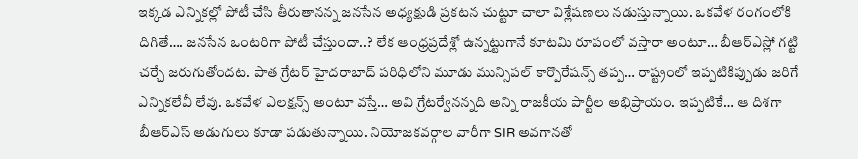ఇక్కడ ఎన్నికల్లో పోటీ చేసి తీరుతానన్న జనసేన అధ్యక్షుడి ప్రకటన చుట్టూ చాలా విశ్లేషణలు నడుస్తున్నాయి. ఒకవేళ రంగంలోకి దిగితే…. జనసేన ఒంటరిగా పోటీ చేస్తుందా..? లేక ఆంధ్రప్రదేశ్లో ఉన్నట్టుగానే కూటమి రూపంలో వస్తారా అంటూ… బీఆర్ఎస్లో గట్టి చర్చే జరుగుతోందట. పాత గ్రేటర్ హైదరాబాద్ పరిధిలోని మూడు మున్సిపల్ కార్పొరేషన్స్ తప్ప… రాష్ట్రంలో ఇప్పటికిప్పుడు జరిగే ఎన్నికలేవీ లేవు. ఒకవేళ ఎలక్షన్స్ అంటూ వస్తే… అవి గ్రేటర్వేనన్నది అన్ని రాజకీయ పార్టీల అభిప్రాయం. ఇప్పటికే… ఆ దిశగా బీఆర్ఎస్ అడుగులు కూడా పడుతున్నాయి. నియోజకవర్గాల వారీగా SIR అవగానతో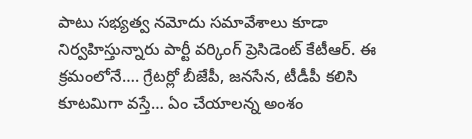పాటు సభ్యత్వ నమోదు సమావేశాలు కూడా నిర్వహిస్తున్నారు పార్టీ వర్కింగ్ ప్రెసిడెంట్ కేటీఆర్. ఈ క్రమంలోనే…. గ్రేటర్లో బీజేపీ, జనసేన, టీడీపీ కలిసి కూటమిగా వస్తే… ఏం చేయాలన్న అంశం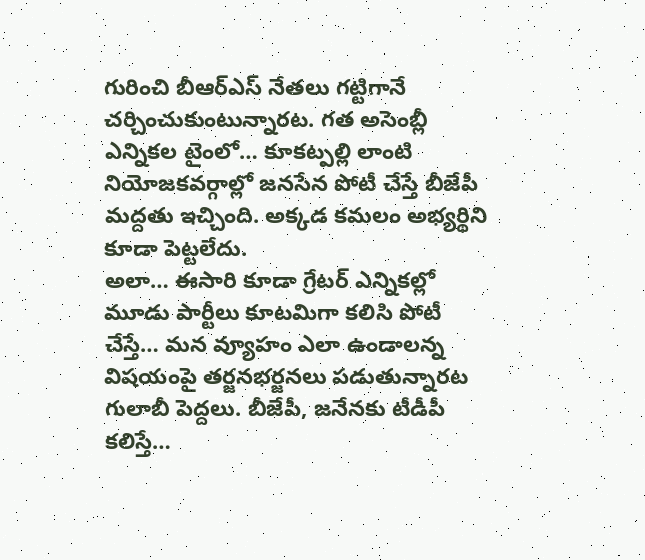గురించి బీఆర్ఎస్ నేతలు గట్టిగానే చర్చించుకుంటున్నారట. గత అసెంబ్లీ ఎన్నికల టైంలో… కూకట్పల్లి లాంటి నియోజకవర్గాల్లో జనసేన పోటీ చేస్తే బీజేపీ మద్దతు ఇచ్చింది. అక్కడ కమలం అభ్యర్థిని కూడా పెట్టలేదు.
అలా… ఈసారి కూడా గ్రేటర్ ఎన్నికల్లో మూడు పార్టీలు కూటమిగా కలిసి పోటీ చేస్తే… మన వ్యూహం ఎలా ఉండాలన్న విషయంపై తర్జనభర్జనలు పడుతున్నారట గులాబీ పెద్దలు. బీజేపీ, జనేనకు టీడీపీ కలిస్తే…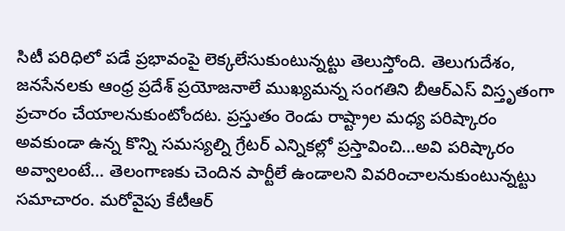సిటీ పరిధిలో పడే ప్రభావంపై లెక్కలేసుకుంటున్నట్టు తెలుస్తోంది. తెలుగుదేశం, జనసేనలకు ఆంధ్ర ప్రదేశ్ ప్రయోజనాలే ముఖ్యమన్న సంగతిని బీఆర్ఎస్ విస్తృతంగా ప్రచారం చేయాలనుకుంటోందట. ప్రస్తుతం రెండు రాష్ట్రాల మధ్య పరిష్కారం అవకుండా ఉన్న కొన్ని సమస్యల్ని గ్రేటర్ ఎన్నికల్లో ప్రస్తావించి…అవి పరిష్కారం అవ్వాలంటే… తెలంగాణకు చెందిన పార్టీలే ఉండాలని వివరించాలనుకుంటున్నట్టు సమాచారం. మరోవైపు కేటీఆర్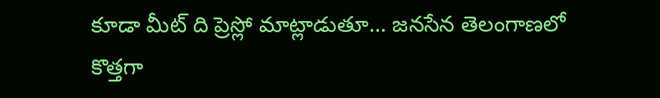కూడా మీట్ ది ప్రెస్లో మాట్లాడుతూ… జనసేన తెలంగాణలో కొత్తగా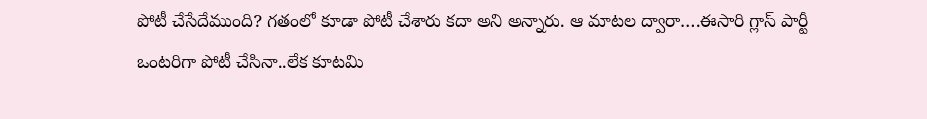పోటీ చేసేదేముంది? గతంలో కూడా పోటీ చేశారు కదా అని అన్నారు. ఆ మాటల ద్వారా….ఈసారి గ్లాస్ పార్టీ ఒంటరిగా పోటీ చేసినా..లేక కూటమి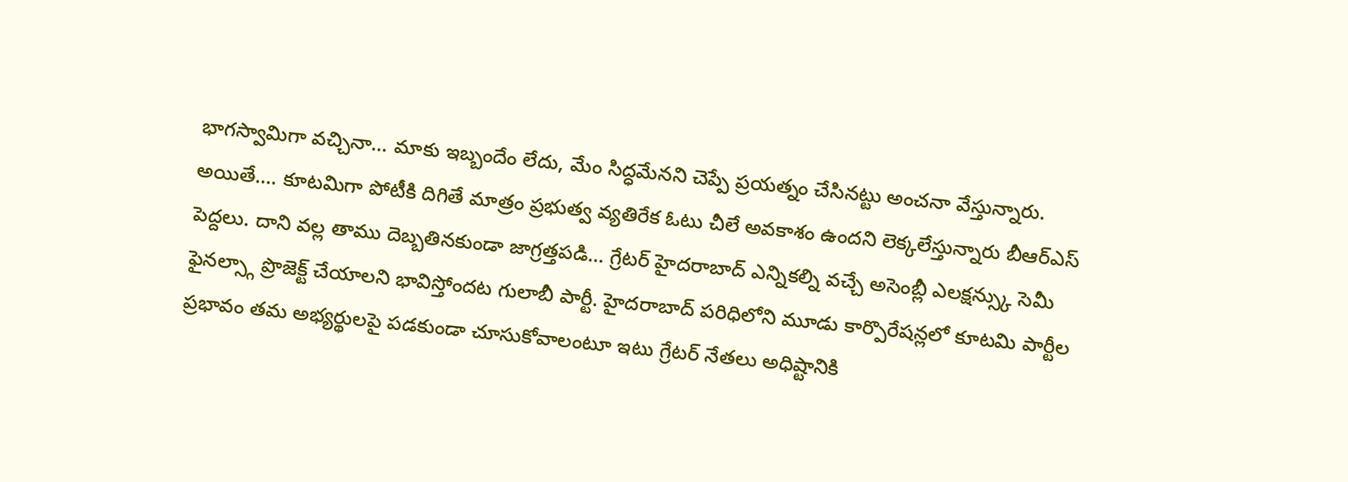భాగస్వామిగా వచ్చినా… మాకు ఇబ్బందేం లేదు, మేం సిద్ధమేనని చెప్పే ప్రయత్నం చేసినట్టు అంచనా వేస్తున్నారు. అయితే…. కూటమిగా పోటీకి దిగితే మాత్రం ప్రభుత్వ వ్యతిరేక ఓటు చీలే అవకాశం ఉందని లెక్కలేస్తున్నారు బీఆర్ఎస్ పెద్దలు. దాని వల్ల తాము దెబ్బతినకుండా జాగ్రత్తపడి… గ్రేటర్ హైదరాబాద్ ఎన్నికల్ని వచ్చే అసెంబ్లీ ఎలక్షన్స్కు సెమీ ఫైనల్స్గా ప్రొజెక్ట్ చేయాలని భావిస్తోందట గులాబీ పార్టీ. హైదరాబాద్ పరిధిలోని మూడు కార్పొరేషన్లలో కూటమి పార్టీల ప్రభావం తమ అభ్యర్థులపై పడకుండా చూసుకోవాలంటూ ఇటు గ్రేటర్ నేతలు అధిష్టానికి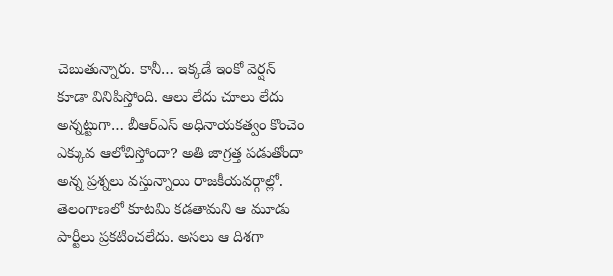చెబుతున్నారు. కానీ… ఇక్కడే ఇంకో వెర్షన్ కూడా వినిపిస్తోంది. ఆలు లేదు చూలు లేదు అన్నట్టుగా… బీఆర్ఎస్ అధినాయకత్వం కొంచెం ఎక్కువ ఆలోచిస్తోందా? అతి జాగ్రత్త పడుతోందా అన్న ప్రశ్నలు వస్తున్నాయి రాజకీయవర్గాల్లో. తెలంగాణలో కూటమి కడతామని ఆ మూడు పార్టీలు ప్రకటించలేదు. అసలు ఆ దిశగా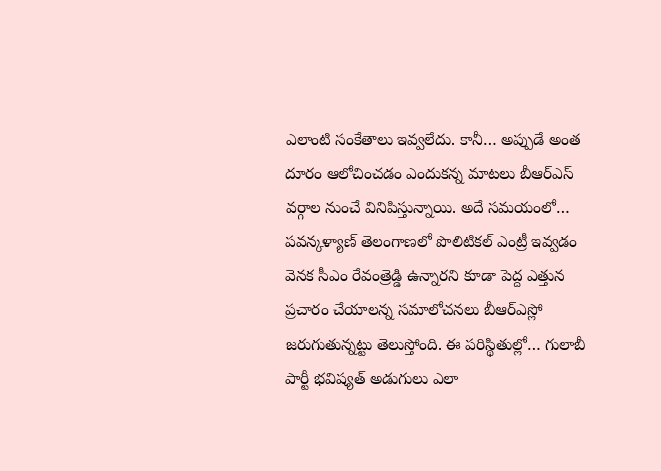ఎలాంటి సంకేతాలు ఇవ్వలేదు. కానీ… అప్పుడే అంత దూరం ఆలోచించడం ఎందుకన్న మాటలు బీఆర్ఎస్ వర్గాల నుంచే వినిపిస్తున్నాయి. అదే సమయంలో… పవన్కళ్యాణ్ తెలంగాణలో పొలిటికల్ ఎంట్రీ ఇవ్వడం వెనక సీఎం రేవంత్రెడ్డి ఉన్నారని కూడా పెద్ద ఎత్తున ప్రచారం చేయాలన్న సమాలోచనలు బీఆర్ఎస్లో జరుగుతున్నట్టు తెలుస్తోంది. ఈ పరిస్థితుల్లో… గులాబీ పార్టీ భవిష్యత్ అడుగులు ఎలా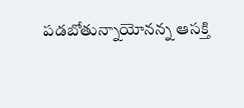పడబోతున్నాయోనన్న ఆసక్తి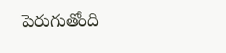పెరుగుతోంది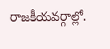రాజకీయవర్గాల్లో.